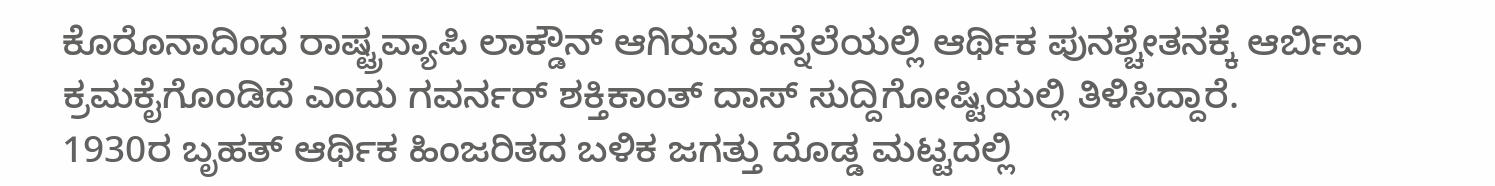ಕೊರೊನಾದಿಂದ ರಾಷ್ಟ್ರವ್ಯಾಪಿ ಲಾಕ್ಡೌನ್ ಆಗಿರುವ ಹಿನ್ನೆಲೆಯಲ್ಲಿ ಆರ್ಥಿಕ ಪುನಶ್ಚೇತನಕ್ಕೆ ಆರ್ಬಿಐ ಕ್ರಮಕೈಗೊಂಡಿದೆ ಎಂದು ಗವರ್ನರ್ ಶಕ್ತಿಕಾಂತ್ ದಾಸ್ ಸುದ್ದಿಗೋಷ್ಟಿಯಲ್ಲಿ ತಿಳಿಸಿದ್ದಾರೆ.
1930ರ ಬೃಹತ್ ಆರ್ಥಿಕ ಹಿಂಜರಿತದ ಬಳಿಕ ಜಗತ್ತು ದೊಡ್ಡ ಮಟ್ಟದಲ್ಲಿ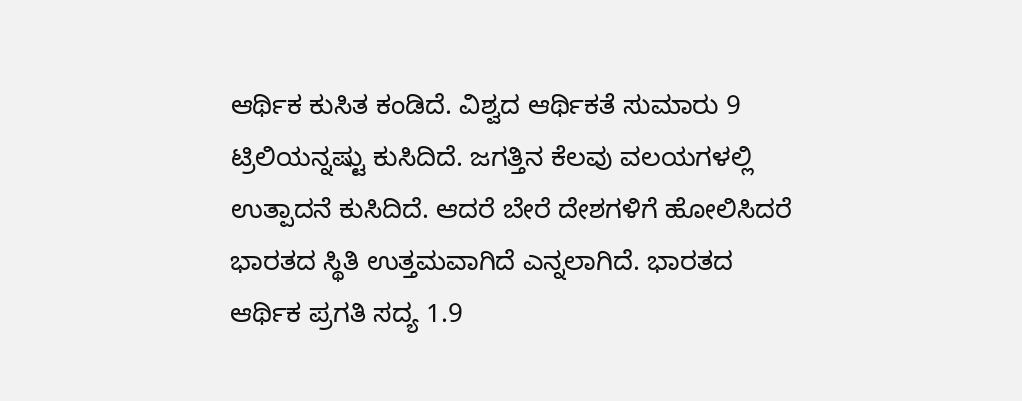ಆರ್ಥಿಕ ಕುಸಿತ ಕಂಡಿದೆ. ವಿಶ್ವದ ಆರ್ಥಿಕತೆ ಸುಮಾರು 9 ಟ್ರಿಲಿಯನ್ನಷ್ಟು ಕುಸಿದಿದೆ. ಜಗತ್ತಿನ ಕೆಲವು ವಲಯಗಳಲ್ಲಿ ಉತ್ಪಾದನೆ ಕುಸಿದಿದೆ. ಆದರೆ ಬೇರೆ ದೇಶಗಳಿಗೆ ಹೋಲಿಸಿದರೆ ಭಾರತದ ಸ್ಥಿತಿ ಉತ್ತಮವಾಗಿದೆ ಎನ್ನಲಾಗಿದೆ. ಭಾರತದ ಆರ್ಥಿಕ ಪ್ರಗತಿ ಸದ್ಯ 1.9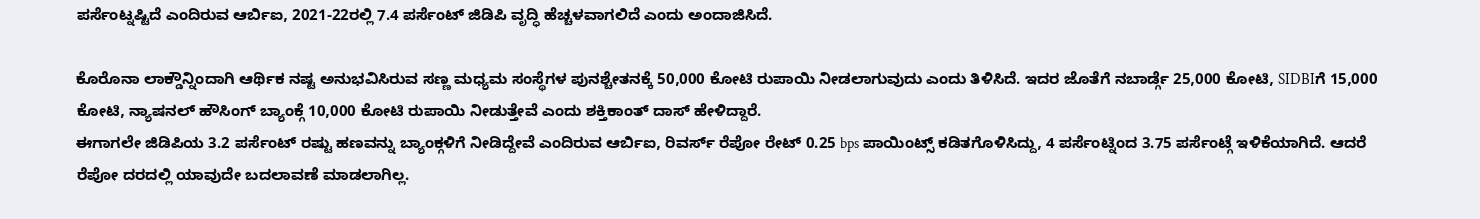ಪರ್ಸೆಂಟ್ನಷ್ಟಿದೆ ಎಂದಿರುವ ಆರ್ಬಿಐ, 2021-22ರಲ್ಲಿ 7.4 ಪರ್ಸೆಂಟ್ ಜಿಡಿಪಿ ವೃದ್ಧಿ ಹೆಚ್ಚಳವಾಗಲಿದೆ ಎಂದು ಅಂದಾಜಿಸಿದೆ.

ಕೊರೊನಾ ಲಾಕ್ಡೌನ್ನಿಂದಾಗಿ ಆರ್ಥಿಕ ನಷ್ಟ ಅನುಭವಿಸಿರುವ ಸಣ್ಣ ಮಧ್ಯಮ ಸಂಸ್ಥೆಗಳ ಪುನಶ್ಚೇತನಕ್ಕೆ 50,000 ಕೋಟಿ ರುಪಾಯಿ ನೀಡಲಾಗುವುದು ಎಂದು ತಿಳಿಸಿದೆ. ಇದರ ಜೊತೆಗೆ ನಬಾರ್ಡ್ಗೆ 25,000 ಕೋಟಿ, SIDBIಗೆ 15,000 ಕೋಟಿ, ನ್ಯಾಷನಲ್ ಹೌಸಿಂಗ್ ಬ್ಯಾಂಕ್ಗೆ 10,000 ಕೋಟಿ ರುಪಾಯಿ ನೀಡುತ್ತೇವೆ ಎಂದು ಶಕ್ತಿಕಾಂತ್ ದಾಸ್ ಹೇಳಿದ್ದಾರೆ.
ಈಗಾಗಲೇ ಜಿಡಿಪಿಯ 3.2 ಪರ್ಸೆಂಟ್ ರಷ್ಟು ಹಣವನ್ನು ಬ್ಯಾಂಕ್ಗಳಿಗೆ ನೀಡಿದ್ದೇವೆ ಎಂದಿರುವ ಆರ್ಬಿಐ, ರಿವರ್ಸ್ ರೆಪೋ ರೇಟ್ 0.25 bps ಪಾಯಿಂಟ್ಸ್ ಕಡಿತಗೊಳಿಸಿದ್ದು, 4 ಪರ್ಸೆಂಟ್ನಿಂದ 3.75 ಪರ್ಸೆಂಟ್ಗೆ ಇಳಿಕೆಯಾಗಿದೆ. ಆದರೆ ರೆಪೋ ದರದಲ್ಲಿ ಯಾವುದೇ ಬದಲಾವಣೆ ಮಾಡಲಾಗಿಲ್ಲ.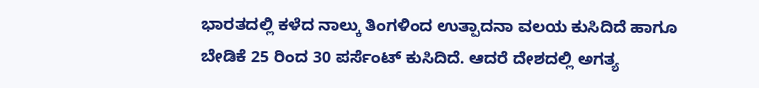ಭಾರತದಲ್ಲಿ ಕಳೆದ ನಾಲ್ಕು ತಿಂಗಳಿಂದ ಉತ್ಪಾದನಾ ವಲಯ ಕುಸಿದಿದೆ ಹಾಗೂ ಬೇಡಿಕೆ 25 ರಿಂದ 30 ಪರ್ಸೆಂಟ್ ಕುಸಿದಿದೆ. ಆದರೆ ದೇಶದಲ್ಲಿ ಅಗತ್ಯ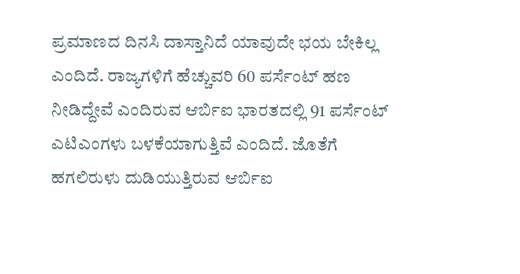ಪ್ರಮಾಣದ ದಿನಸಿ ದಾಸ್ತಾನಿದೆ ಯಾವುದೇ ಭಯ ಬೇಕಿಲ್ಲ ಎಂದಿದೆ. ರಾಜ್ಯಗಳಿಗೆ ಹೆಚ್ಚುವರಿ 60 ಪರ್ಸೆಂಟ್ ಹಣ ನೀಡಿದ್ದೇವೆ ಎಂದಿರುವ ಆರ್ಬಿಐ ಭಾರತದಲ್ಲಿ 91 ಪರ್ಸೆಂಟ್ ಎಟಿಎಂಗಳು ಬಳಕೆಯಾಗುತ್ತಿವೆ ಎಂದಿದೆ. ಜೊತೆಗೆ ಹಗಲಿರುಳು ದುಡಿಯುತ್ತಿರುವ ಆರ್ಬಿಐ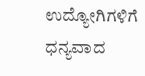ಉದ್ಯೋಗಿಗಳಿಗೆ ಧನ್ಯವಾದ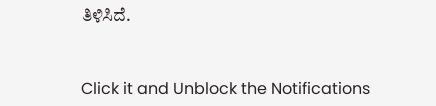ತಿಳಿಸಿದೆ.


Click it and Unblock the Notifications